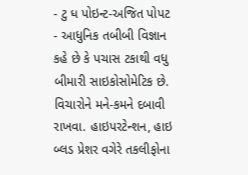- ટુ ધ પોઇન્ટ-અજિત પોપટ
- આધુનિક તબીબી વિજ્ઞાન કહે છે કે પચાસ ટકાથી વધુ બીમારી સાઇકોસોમેટિક છે. વિચારોને મને-કમને દબાવી રાખવા. હાઇપરટેન્શન, હાઇ બ્લડ પ્રેશર વગેરે તકલીફોના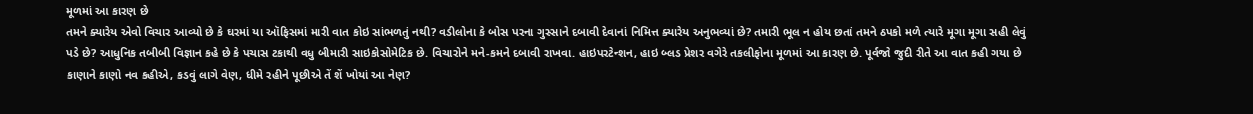મૂળમાં આ કારણ છે
તમને ક્યારેય એવો વિચાર આવ્યો છે કે ઘરમાં યા ઑફિસમાં મારી વાત કોઇ સાંભળતું નથી? વડીલોના કે બોસ પરના ગુસ્સાને દબાવી દેવાનાં નિમિત્ત ક્યારેય અનુભવ્યાં છે? તમારી ભૂલ ન હોય છતાં તમને ઠપકો મળે ત્યારે મૂગા મૂગા સહી લેવું પડે છે? આધુનિક તબીબી વિજ્ઞાન કહે છે કે પચાસ ટકાથી વધુ બીમારી સાઇકોસોમેટિક છે. વિચારોને મને-કમને દબાવી રાખવા. હાઇપરટેન્શન, હાઇ બ્લડ પ્રેશર વગેરે તકલીફોના મૂળમાં આ કારણ છે. પૂર્વજો જુદી રીતે આ વાત કહી ગયા છે કાણાને કાણો નવ કહીએ, કડવું લાગે વેણ, ધીમે રહીને પૂછીએ તેં શેં ખોયાં આ નેણ?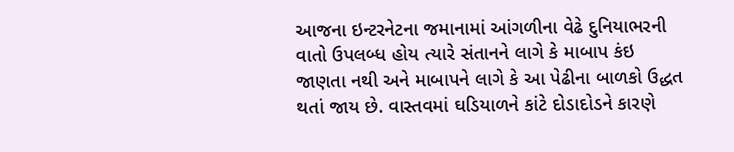આજના ઇન્ટરનેટના જમાનામાં આંગળીના વેઢે દુનિયાભરની વાતો ઉપલબ્ધ હોય ત્યારે સંતાનને લાગે કે માબાપ કંઇ જાણતા નથી અને માબાપને લાગે કે આ પેઢીના બાળકો ઉદ્ધત થતાં જાય છે. વાસ્તવમાં ઘડિયાળને કાંટે દોડાદોડને કારણે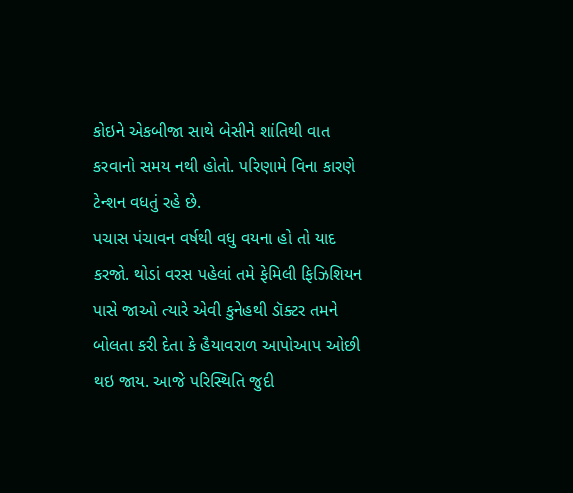કોઇને એકબીજા સાથે બેસીને શાંતિથી વાત કરવાનો સમય નથી હોતો. પરિણામે વિના કારણે ટેન્શન વધતું રહે છે.
પચાસ પંચાવન વર્ષથી વધુ વયના હો તો યાદ કરજો. થોડાં વરસ પહેલાં તમે ફેમિલી ફિઝિશિયન પાસે જાઓ ત્યારે એવી કુનેહથી ડૉક્ટર તમને બોલતા કરી દેતા કે હૈયાવરાળ આપોઆપ ઓછી થઇ જાય. આજે પરિસ્થિતિ જુદી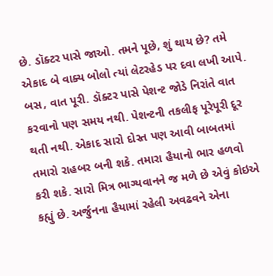છે. ડૉક્ટર પાસે જાઓ. તમને પૂછે, શું થાય છે? તમે એકાદ બે વાક્ય બોલો ત્યાં લેટરહેડ પર દવા લખી આપે. બસ, વાત પૂરી. ડૉક્ટર પાસે પેશન્ટ જોડે નિરાંતે વાત કરવાનો પણ સમય નથી. પેશન્ટની તકલીફ પૂરેપૂરી દૂર થતી નથી. એકાદ સારો દોસ્ત પણ આવી બાબતમાં તમારો રાહબર બની શકે. તમારા હૈયાનો ભાર હળવો કરી શકે. સારો મિત્ર ભાગ્યવાનને જ મળે છે એવું કોઇએ કહ્યું છે. અર્જુનના હૈયામાં રહેલી અવઢવને એના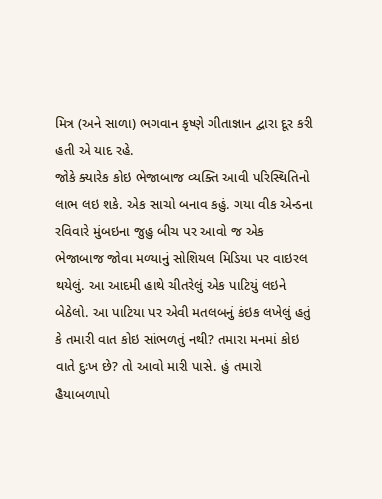મિત્ર (અને સાળા) ભગવાન કૃષ્ણે ગીતાજ્ઞાન દ્વારા દૂર કરી હતી એ યાદ રહે.
જોકે ક્યારેક કોઇ ભેજાબાજ વ્યક્તિ આવી પરિસ્થિતિનો લાભ લઇ શકે. એક સાચો બનાવ કહું. ગયા વીક એન્ડના રવિવારે મુંબઇના જુહુ બીચ પર આવો જ એક ભેજાબાજ જોવા મળ્યાનું સોશિયલ મિડિયા પર વાઇરલ થયેલું. આ આદમી હાથે ચીતરેલું એક પાટિયું લઇને બેઠેલો. આ પાટિયા પર એવી મતલબનું કંઇક લખેલું હતું કે તમારી વાત કોઇ સાંભળતું નથી? તમારા મનમાં કોઇ વાતે દુઃખ છે? તો આવો મારી પાસે. હું તમારો હૈયાબળાપો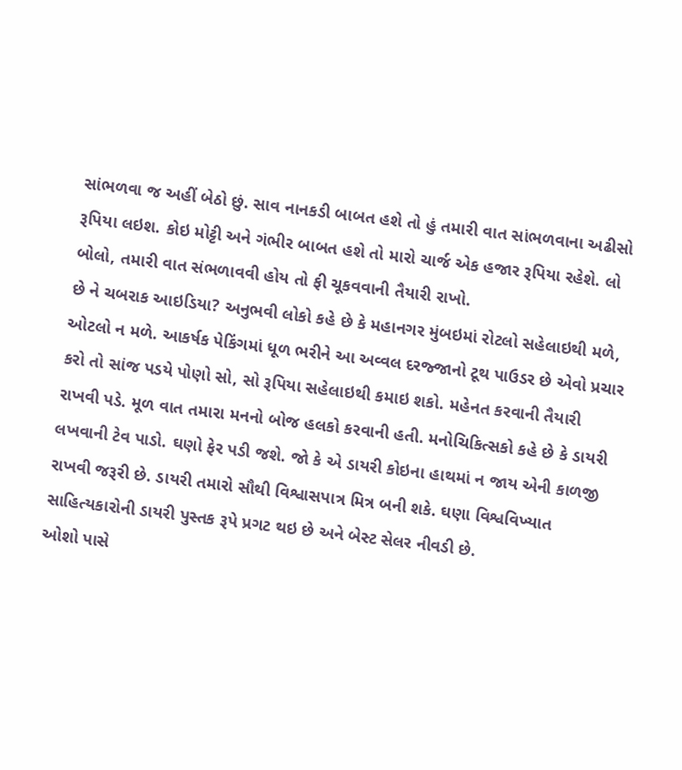સાંભળવા જ અહીં બેઠો છું. સાવ નાનકડી બાબત હશે તો હું તમારી વાત સાંભળવાના અઢીસો રૂપિયા લઇશ. કોઇ મોટ્ટી અને ગંભીર બાબત હશે તો મારો ચાર્જ એક હજાર રૂપિયા રહેશે. લો બોલો, તમારી વાત સંભળાવવી હોય તો ફી ચૂકવવાની તૈયારી રાખો.
છે ને ચબરાક આઇડિયા? અનુભવી લોકો કહે છે કે મહાનગર મુંબઇમાં રોટલો સહેલાઇથી મળે, ઓટલો ન મળે. આકર્ષક પેકિંગમાં ધૂળ ભરીને આ અવ્વલ દરજ્જાનો ટૂથ પાઉડર છે એવો પ્રચાર કરો તો સાંજ પડયે પોણો સો, સો રૂપિયા સહેલાઇથી કમાઇ શકો. મહેનત કરવાની તૈયારી રાખવી પડે. મૂળ વાત તમારા મનનો બોજ હલકો કરવાની હતી. મનોચિકિત્સકો કહે છે કે ડાયરી લખવાની ટેવ પાડો. ઘણો ફેર પડી જશે. જો કે એ ડાયરી કોઇના હાથમાં ન જાય એની કાળજી રાખવી જરૂરી છે. ડાયરી તમારો સૌથી વિશ્વાસપાત્ર મિત્ર બની શકે. ઘણા વિશ્વવિખ્યાત સાહિત્યકારોની ડાયરી પુસ્તક રૂપે પ્રગટ થઇ છે અને બેસ્ટ સેલર નીવડી છે.
ઓશો પાસે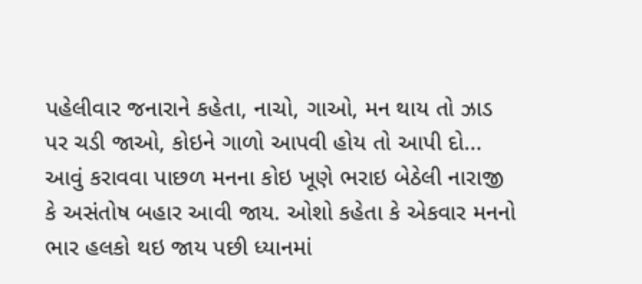પહેલીવાર જનારાને કહેતા, નાચો, ગાઓ, મન થાય તો ઝાડ પર ચડી જાઓ, કોઇને ગાળો આપવી હોય તો આપી દો... આવું કરાવવા પાછળ મનના કોઇ ખૂણે ભરાઇ બેઠેલી નારાજી કે અસંતોષ બહાર આવી જાય. ઓશો કહેતા કે એકવાર મનનો ભાર હલકો થઇ જાય પછી ધ્યાનમાં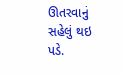ઊતરવાનું સહેલું થઇ પડે.